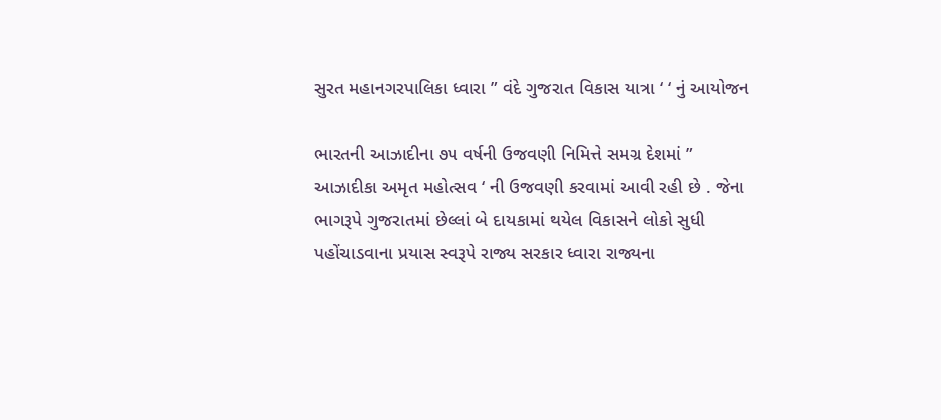સુરત મહાનગરપાલિકા ધ્વારા ” વંદે ગુજરાત વિકાસ યાત્રા ‘ ‘ નું આયોજન

ભારતની આઝાદીના ૭૫ વર્ષની ઉજવણી નિમિત્તે સમગ્ર દેશમાં ” આઝાદીકા અમૃત મહોત્સવ ‘ ની ઉજવણી કરવામાં આવી રહી છે . જેના ભાગરૂપે ગુજરાતમાં છેલ્લાં બે દાયકામાં થયેલ વિકાસને લોકો સુધી પહોંચાડવાના પ્રયાસ સ્વરૂપે રાજ્ય સરકાર ધ્વારા રાજ્યના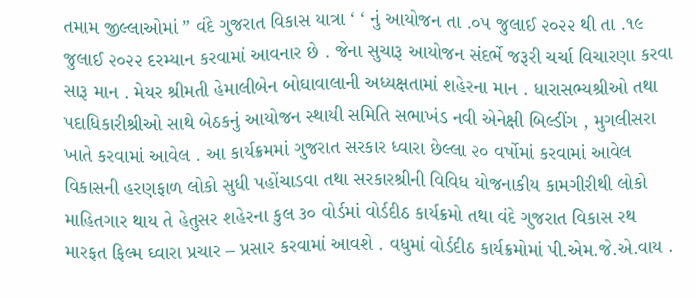તમામ જીલ્લાઓમાં ” વંદે ગુજરાત વિકાસ યાત્રા ‘ ‘ નું આયોજન તા .૦૫ જુલાઈ ૨૦૨૨ થી તા .૧૯ જુલાઈ ૨૦૨૨ દરમ્યાન કરવામાં આવનાર છે . જેના સુચારૂ આયોજન સંદર્ભે જરૂરી ચર્ચા વિચારણા કરવા સારૂ માન . મેયર શ્રીમતી હેમાલીબેન બોઘાવાલાની અધ્યક્ષતામાં શહેરના માન . ધારાસભ્યશ્રીઓ તથા પદાધિકારીશ્રીઓ સાથે બેઠકનું આયોજન સ્થાયી સમિતિ સભાખંડ નવી એનેક્ષી બિલ્ડીંગ , મુગલીસરા ખાતે કરવામાં આવેલ . આ કાર્યક્રમમાં ગુજરાત સરકાર ધ્વારા છેલ્લા ૨૦ વર્ષોમાં કરવામાં આવેલ વિકાસની હરણફાળ લોકો સુધી પહોંચાડવા તથા સરકારશ્રીની વિવિધ યોજનાકીય કામગીરીથી લોકો માહિતગાર થાય તે હેતુસર શહેરના કુલ ૩૦ વોર્ડમાં વોર્ડદીઠ કાર્યક્રમો તથા વંદે ગુજરાત વિકાસ રથ મારફત ફિલ્મ ઘ્વારા પ્રચાર – પ્રસાર કરવામાં આવશે . વધુમાં વોર્ડદીઠ કાર્યક્રમોમાં પી.એમ.જે.એ.વાય .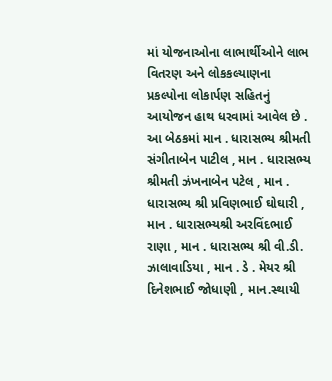માં યોજનાઓના લાભાર્થીઓને લાભ વિતરણ અને લોકકલ્યાણના પ્રકલ્પોના લોકાર્પણ સહિતનું આયોજન હાથ ધરવામાં આવેલ છે . આ બેઠકમાં માન . ધારાસભ્ય શ્રીમતી સંગીતાબેન પાટીલ , માન . ધારાસભ્ય શ્રીમતી ઝંખનાબેન પટેલ , માન . ધારાસભ્ય શ્રી પ્રવિણભાઈ ઘોઘારી , માન . ધારાસભ્યશ્રી અરવિંદભાઈ રાણા , માન . ધારાસભ્ય શ્રી વી.ડી. ઝાલાવાડિયા , માન . ડે . મેયર શ્રી દિનેશભાઈ જોધાણી , માન.સ્થાયી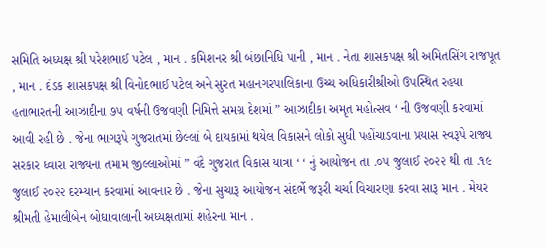સમિતિ અધ્યક્ષ શ્રી પરેશભાઈ પટેલ , માન . કમિશનર શ્રી બંછાનિધિ પાની , માન . નેતા શાસકપક્ષ શ્રી અમિતસિંગ રાજપૂત , માન . દંડક શાસકપક્ષ શ્રી વિનોદભાઈ પટેલ અને સુરત મહાનગરપાલિકાના ઉચ્ચ અધિકારીશ્રીઓ ઉપસ્થિત રહયા હતાભારતની આઝાદીના ૭૫ વર્ષની ઉજવણી નિમિત્તે સમગ્ર દેશમાં ” આઝાદીકા અમૃત મહોત્સવ ‘ ની ઉજવણી કરવામાં આવી રહી છે . જેના ભાગરૂપે ગુજરાતમાં છેલ્લાં બે દાયકામાં થયેલ વિકાસને લોકો સુધી પહોંચાડવાના પ્રયાસ સ્વરૂપે રાજ્ય સરકાર ધ્વારા રાજ્યના તમામ જીલ્લાઓમાં ” વંદે ગુજરાત વિકાસ યાત્રા ‘ ‘ નું આયોજન તા .૦૫ જુલાઈ ૨૦૨૨ થી તા .૧૯ જુલાઈ ૨૦૨૨ દરમ્યાન કરવામાં આવનાર છે . જેના સુચારૂ આયોજન સંદર્ભે જરૂરી ચર્ચા વિચારણા કરવા સારૂ માન . મેયર શ્રીમતી હેમાલીબેન બોઘાવાલાની અધ્યક્ષતામાં શહેરના માન .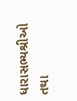ધારાસભ્યશ્રીઓ તથા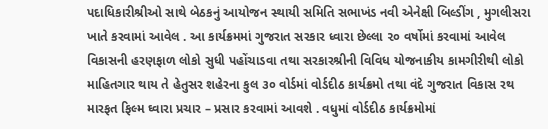પદાધિકારીશ્રીઓ સાથે બેઠકનું આયોજન સ્થાયી સમિતિ સભાખંડ નવી એનેક્ષી બિલ્ડીંગ , મુગલીસરા ખાતે કરવામાં આવેલ . આ કાર્યક્રમમાં ગુજરાત સરકાર ધ્વારા છેલ્લા ૨૦ વર્ષોમાં કરવામાં આવેલ વિકાસની હરણફાળ લોકો સુધી પહોંચાડવા તથા સરકારશ્રીની વિવિધ યોજનાકીય કામગીરીથી લોકો માહિતગાર થાય તે હેતુસર શહેરના કુલ ૩૦ વોર્ડમાં વોર્ડદીઠ કાર્યક્રમો તથા વંદે ગુજરાત વિકાસ રથ મારફત ફિલ્મ ઘ્વારા પ્રચાર – પ્રસાર કરવામાં આવશે . વધુમાં વોર્ડદીઠ કાર્યક્રમોમાં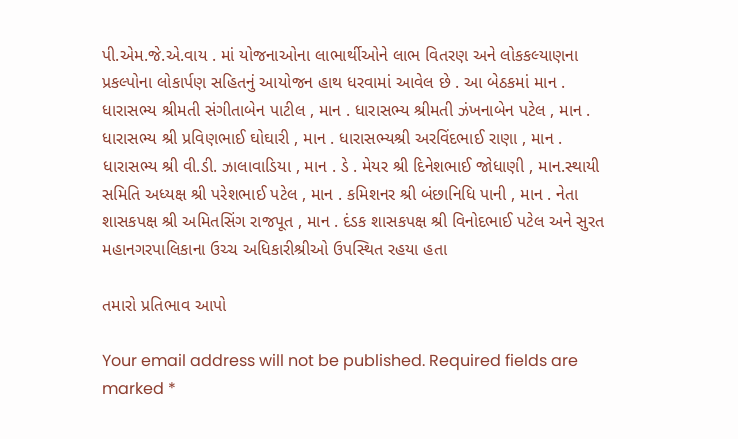પી.એમ.જે.એ.વાય . માં યોજનાઓના લાભાર્થીઓને લાભ વિતરણ અને લોકકલ્યાણના પ્રકલ્પોના લોકાર્પણ સહિતનું આયોજન હાથ ધરવામાં આવેલ છે . આ બેઠકમાં માન . ધારાસભ્ય શ્રીમતી સંગીતાબેન પાટીલ , માન . ધારાસભ્ય શ્રીમતી ઝંખનાબેન પટેલ , માન . ધારાસભ્ય શ્રી પ્રવિણભાઈ ઘોઘારી , માન . ધારાસભ્યશ્રી અરવિંદભાઈ રાણા , માન . ધારાસભ્ય શ્રી વી.ડી. ઝાલાવાડિયા , માન . ડે . મેયર શ્રી દિનેશભાઈ જોધાણી , માન.સ્થાયી સમિતિ અધ્યક્ષ શ્રી પરેશભાઈ પટેલ , માન . કમિશનર શ્રી બંછાનિધિ પાની , માન . નેતા શાસકપક્ષ શ્રી અમિતસિંગ રાજપૂત , માન . દંડક શાસકપક્ષ શ્રી વિનોદભાઈ પટેલ અને સુરત મહાનગરપાલિકાના ઉચ્ચ અધિકારીશ્રીઓ ઉપસ્થિત રહયા હતા

તમારો પ્રતિભાવ આપો

Your email address will not be published. Required fields are marked *